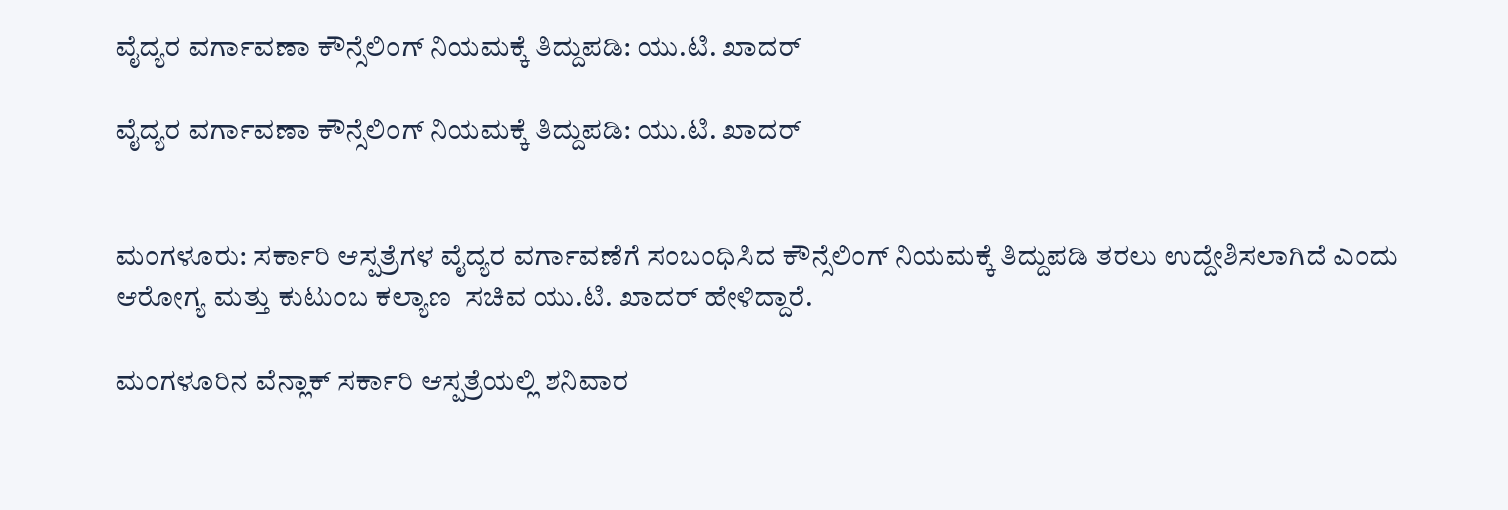ವೈದ್ಯರ ವರ್ಗಾವಣಾ ಕೌನ್ಸೆಲಿಂಗ್ ನಿಯಮಕ್ಕೆ ತಿದ್ದುಪಡಿ: ಯು.ಟಿ. ಖಾದರ್

ವೈದ್ಯರ ವರ್ಗಾವಣಾ ಕೌನ್ಸೆಲಿಂಗ್ ನಿಯಮಕ್ಕೆ ತಿದ್ದುಪಡಿ: ಯು.ಟಿ. ಖಾದರ್


ಮಂಗಳೂರು: ಸರ್ಕಾರಿ ಆಸ್ಪತ್ರೆಗಳ ವೈದ್ಯರ ವರ್ಗಾವಣೆಗೆ ಸಂಬಂಧಿಸಿದ ಕೌನ್ಸೆಲಿಂಗ್ ನಿಯಮಕ್ಕೆ ತಿದ್ದುಪಡಿ ತರಲು ಉದ್ದೇಶಿಸಲಾಗಿದೆ ಎಂದು ಆರೋಗ್ಯ ಮತ್ತು ಕುಟುಂಬ ಕಲ್ಯಾಣ  ಸಚಿವ ಯು.ಟಿ. ಖಾದರ್ ಹೇಳಿದ್ದಾರೆ.

ಮಂಗಳೂರಿನ ವೆನ್ಲಾಕ್ ಸರ್ಕಾರಿ ಆಸ್ಪತ್ರೆಯಲ್ಲಿ ಶನಿವಾರ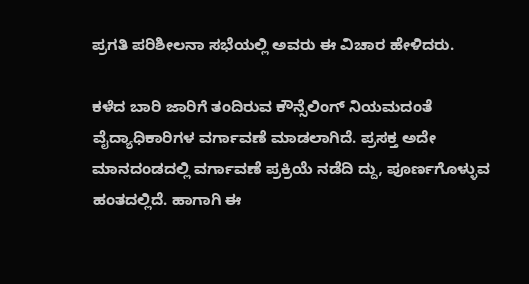ಪ್ರಗತಿ ಪರಿಶೀಲನಾ ಸಭೆಯಲ್ಲಿ ಅವರು ಈ ವಿಚಾರ ಹೇಳಿದರು.

ಕಳೆದ ಬಾರಿ ಜಾರಿಗೆ ತಂದಿರುವ ಕೌನ್ಸೆಲಿಂಗ್ ನಿಯಮದಂತೆ ವೈದ್ಯಾಧಿಕಾರಿಗಳ ವರ್ಗಾವಣೆ ಮಾಡಲಾಗಿದೆ. ಪ್ರಸಕ್ತ ಅದೇ ಮಾನದಂಡದಲ್ಲಿ ವರ್ಗಾವಣೆ ಪ್ರಕ್ರಿಯೆ ನಡೆದಿ ದ್ದು, ಪೂರ್ಣಗೊಳ್ಳುವ ಹಂತದಲ್ಲಿದೆ. ಹಾಗಾಗಿ ಈ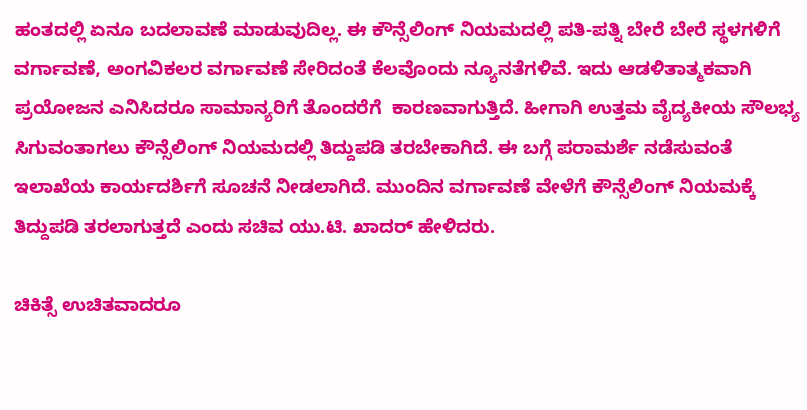ಹಂತದಲ್ಲಿ ಏನೂ ಬದಲಾವಣೆ ಮಾಡುವುದಿಲ್ಲ. ಈ ಕೌನ್ಸೆಲಿಂಗ್ ನಿಯಮದಲ್ಲಿ ಪತಿ-ಪತ್ನಿ ಬೇರೆ ಬೇರೆ ಸ್ಥಳಗಳಿಗೆ  ವರ್ಗಾವಣೆ, ಅಂಗವಿಕಲರ ವರ್ಗಾವಣೆ ಸೇರಿದಂತೆ ಕೆಲವೊಂದು ನ್ಯೂನತೆಗಳಿವೆ. ಇದು ಆಡಳಿತಾತ್ಮಕವಾಗಿ ಪ್ರಯೋಜನ ಎನಿಸಿದರೂ ಸಾಮಾನ್ಯರಿಗೆ ತೊಂದರೆಗೆ  ಕಾರಣವಾಗುತ್ತಿದೆ. ಹೀಗಾಗಿ ಉತ್ತಮ ವೈದ್ಯಕೀಯ ಸೌಲಭ್ಯ ಸಿಗುವಂತಾಗಲು ಕೌನ್ಸೆಲಿಂಗ್ ನಿಯಮದಲ್ಲಿ ತಿದ್ದುಪಡಿ ತರಬೇಕಾಗಿದೆ. ಈ ಬಗ್ಗೆ ಪರಾಮರ್ಶೆ ನಡೆಸುವಂತೆ  ಇಲಾಖೆಯ ಕಾರ್ಯದರ್ಶಿಗೆ ಸೂಚನೆ ನೀಡಲಾಗಿದೆ. ಮುಂದಿನ ವರ್ಗಾವಣೆ ವೇಳೆಗೆ ಕೌನ್ಸೆಲಿಂಗ್ ನಿಯಮಕ್ಕೆ ತಿದ್ದುಪಡಿ ತರಲಾಗುತ್ತದೆ ಎಂದು ಸಚಿವ ಯು.ಟಿ. ಖಾದರ್ ಹೇಳಿದರು.

ಚಿಕಿತ್ಸೆ ಉಚಿತವಾದರೂ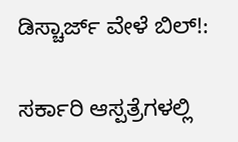ಡಿಸ್ಚಾರ್ಜ್ ವೇಳೆ ಬಿಲ್!:

ಸರ್ಕಾರಿ ಆಸ್ಪತ್ರೆಗಳಲ್ಲಿ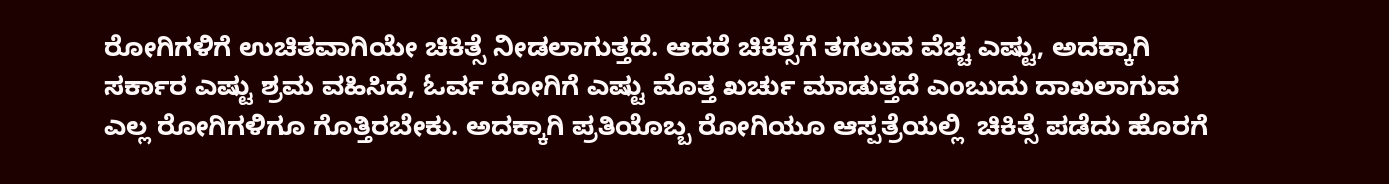ರೋಗಿಗಳಿಗೆ ಉಚಿತವಾಗಿಯೇ ಚಿಕಿತ್ಸೆ ನೀಡಲಾಗುತ್ತದೆ. ಆದರೆ ಚಿಕಿತ್ಸೆಗೆ ತಗಲುವ ವೆಚ್ಚ ಎಷ್ಟು, ಅದಕ್ಕಾಗಿ ಸರ್ಕಾರ ಎಷ್ಟು ಶ್ರಮ ವಹಿಸಿದೆ, ಓರ್ವ ರೋಗಿಗೆ ಎಷ್ಟು ಮೊತ್ತ ಖರ್ಚು ಮಾಡುತ್ತದೆ ಎಂಬುದು ದಾಖಲಾಗುವ ಎಲ್ಲ ರೋಗಿಗಳಿಗೂ ಗೊತ್ತಿರಬೇಕು. ಅದಕ್ಕಾಗಿ ಪ್ರತಿಯೊಬ್ಬ ರೋಗಿಯೂ ಆಸ್ಪತ್ರೆಯಲ್ಲಿ  ಚಿಕಿತ್ಸೆ ಪಡೆದು ಹೊರಗೆ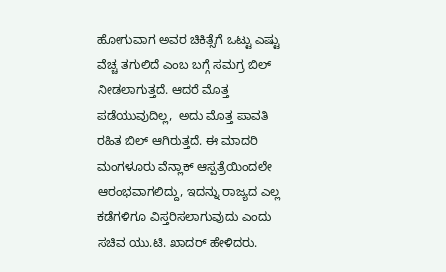ಹೋಗುವಾಗ ಅವರ ಚಿಕಿತ್ಸೆಗೆ ಒಟ್ಟು ಎಷ್ಟು ವೆಚ್ಚ ತಗುಲಿದೆ ಎಂಬ ಬಗ್ಗೆ ಸಮಗ್ರ ಬಿಲ್ ನೀಡಲಾಗುತ್ತದೆ. ಆದರೆ ಮೊತ್ತ ಪಡೆಯುವುದಿಲ್ಲ,  ಅದು ಮೊತ್ತ ಪಾವತಿ ರಹಿತ ಬಿಲ್ ಆಗಿರುತ್ತದೆ. ಈ ಮಾದರಿ ಮಂಗಳೂರು ವೆನ್ಲಾಕ್ ಆಸ್ಪತ್ರೆಯಿಂದಲೇ ಆರಂಭವಾಗಲಿದ್ದು, ಇದನ್ನು ರಾಜ್ಯದ ಎಲ್ಲ ಕಡೆಗಳಿಗೂ ವಿಸ್ತರಿಸಲಾಗುವುದು ಎಂದು ಸಚಿವ ಯು.ಟಿ. ಖಾದರ್ ಹೇಳಿದರು.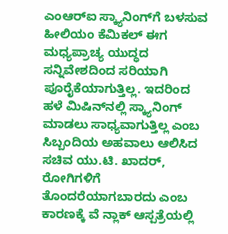ಎಂಆರ್‌ಐ ಸ್ಕ್ಯಾನಿಂಗ್‌ಗೆ ಬಳಸುವ ಹೀಲಿಯಂ ಕೆಮಿಕಲ್ ಈಗ ಮಧ್ಯಪ್ರಾಚ್ಯ ಯುದ್ಧದ ಸನ್ನಿವೇಶದಿಂದ ಸರಿಯಾಗಿ ಪೂರೈಕೆಯಾಗುತ್ತಿಲ್ಲ. ಇದರಿಂದ ಹಳೆ ಮಿಷಿನ್‌ನಲ್ಲಿ ಸ್ಕ್ಯಾನಿಂಗ್ ಮಾಡಲು ಸಾಧ್ಯವಾಗುತ್ತಿಲ್ಲ ಎಂಬ ಸಿಬ್ಬಂದಿಯ ಅಹವಾಲು ಆಲಿಸಿದ ಸಚಿವ ಯು.ಟಿ. ಖಾದರ್, ರೋಗಿಗಳಿಗೆ ತೊಂದರೆಯಾಗಬಾರದು ಎಂಬ ಕಾರಣಕ್ಕೆ ವೆ ನ್ಲಾಕ್ ಆಸ್ಪತ್ರೆಯಲ್ಲಿ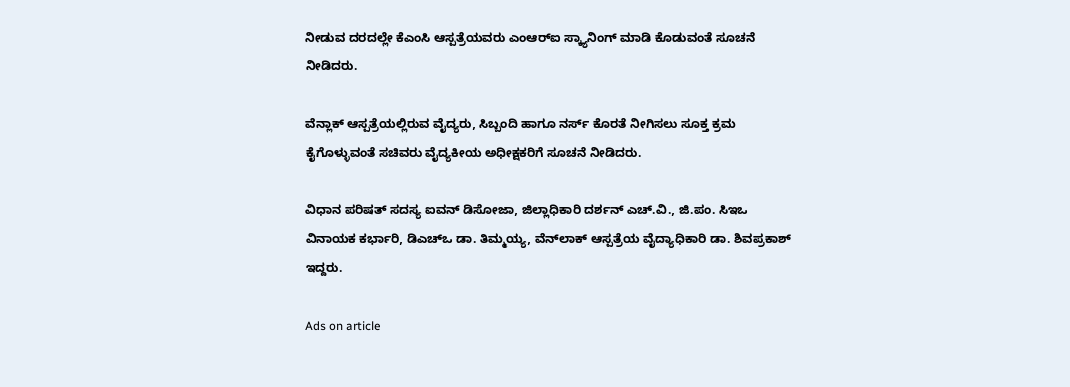ನೀಡುವ ದರದಲ್ಲೇ ಕೆಎಂಸಿ ಆಸ್ಪತ್ರೆಯವರು ಎಂಆರ್‌ಐ ಸ್ಕ್ಯಾನಿಂಗ್ ಮಾಡಿ ಕೊಡುವಂತೆ ಸೂಚನೆ ನೀಡಿದರು.

ವೆನ್ಲಾಕ್ ಆಸ್ಪತ್ರೆಯಲ್ಲಿರುವ ವೈದ್ಯರು, ಸಿಬ್ಬಂದಿ ಹಾಗೂ ನರ್ಸ್ ಕೊರತೆ ನೀಗಿಸಲು ಸೂಕ್ತ ಕ್ರಮ ಕೈಗೊಳ್ಳುವಂತೆ ಸಚಿವರು ವೈದ್ಯಕೀಯ ಅಧೀಕ್ಷಕರಿಗೆ ಸೂಚನೆ ನೀಡಿದರು.

ವಿಧಾನ ಪರಿಷತ್ ಸದಸ್ಯ ಐವನ್ ಡಿಸೋಜಾ, ಜಿಲ್ಲಾಧಿಕಾರಿ ದರ್ಶನ್ ಎಚ್.ವಿ., ಜಿ.ಪಂ. ಸಿಇಒ ವಿನಾಯಕ ಕರ್ಭಾರಿ, ಡಿಎಚ್‌ಒ ಡಾ. ತಿಮ್ಮಯ್ಯ, ವೆನ್‌ಲಾಕ್ ಆಸ್ಪತ್ರೆಯ ವೈದ್ಯಾಧಿಕಾರಿ ಡಾ. ಶಿವಪ್ರಕಾಶ್ ಇದ್ದರು.

Ads on article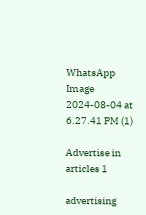WhatsApp Image 2024-08-04 at 6.27.41 PM (1)

Advertise in articles 1

advertising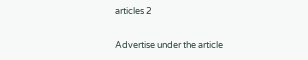articles 2

Advertise under the article